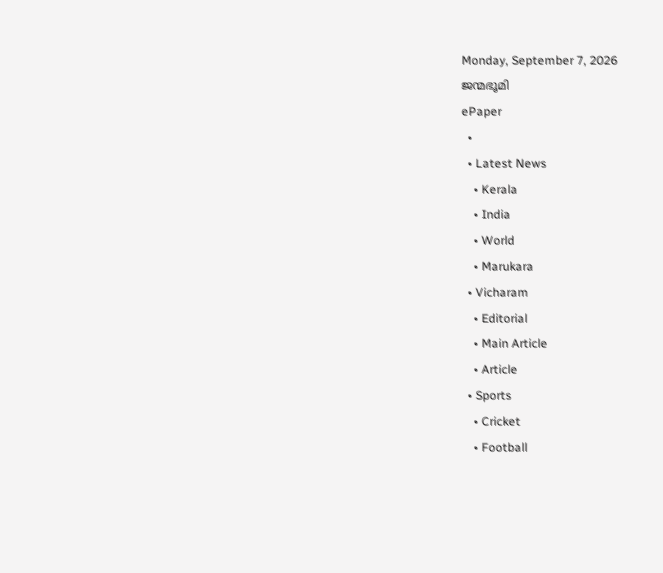Monday, September 7, 2026
ജന്മഭൂമി
ePaper
  •
  • Latest News
    • Kerala
    • India
    • World
    • Marukara
  • Vicharam
    • Editorial
    • Main Article
    • Article
  • Sports
    • Cricket
    • Football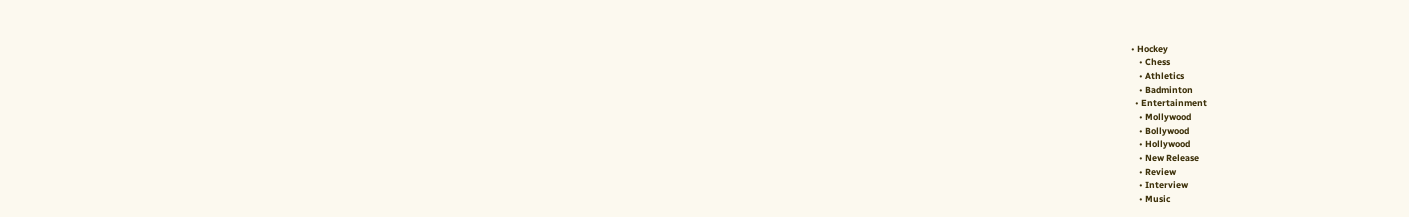• Hockey
    • Chess
    • Athletics
    • Badminton
  • Entertainment
    • Mollywood
    • Bollywood
    • Hollywood
    • New Release
    • Review
    • Interview
    • Music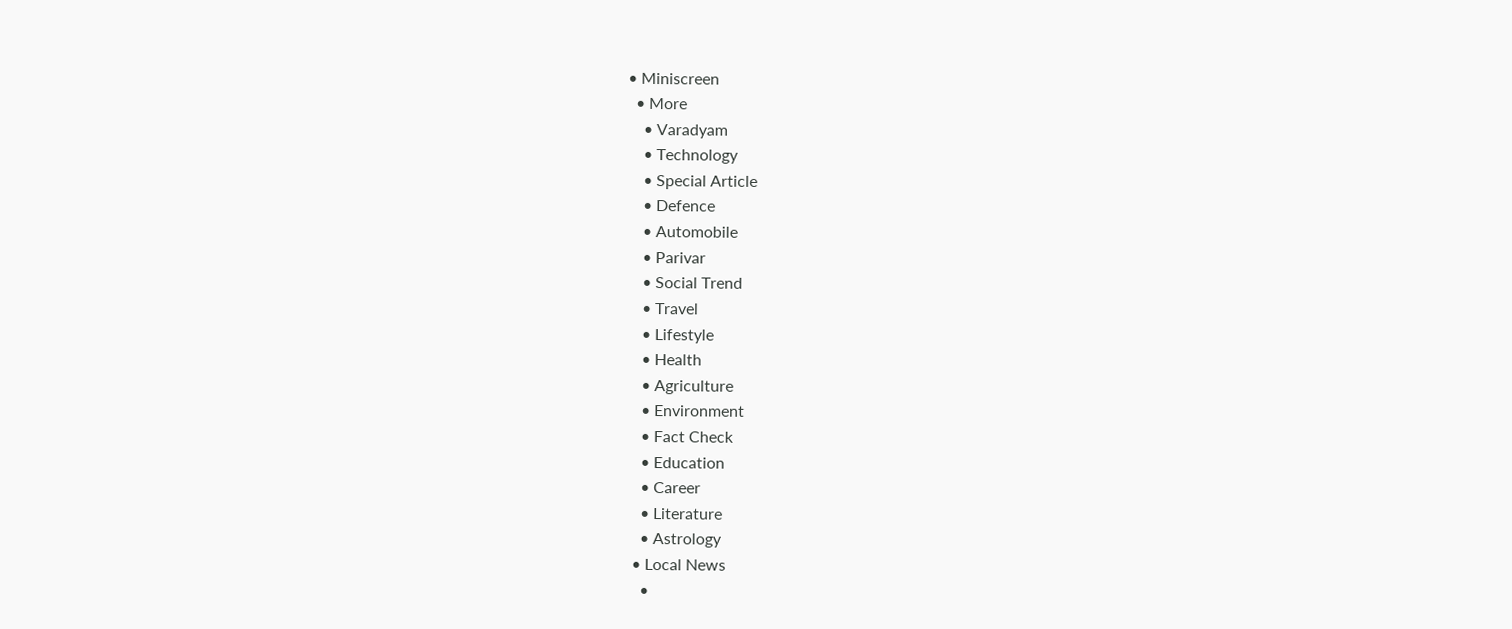• Miniscreen
  • More
    • Varadyam
    • Technology
    • Special Article
    • Defence
    • Automobile
    • Parivar
    • Social Trend
    • Travel
    • Lifestyle
    • Health
    • Agriculture
    • Environment
    • Fact Check
    • Education
    • Career
    • Literature
    • Astrology
  • Local News
    •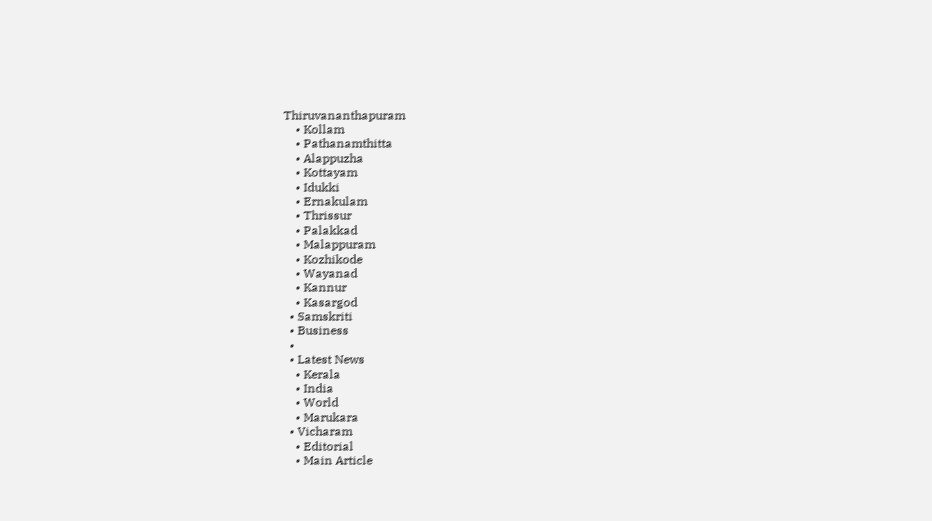Thiruvananthapuram
    • Kollam
    • Pathanamthitta
    • Alappuzha
    • Kottayam
    • Idukki
    • Ernakulam
    • Thrissur
    • Palakkad
    • Malappuram
    • Kozhikode
    • Wayanad
    • Kannur
    • Kasargod
  • Samskriti
  • Business
  •
  • Latest News
    • Kerala
    • India
    • World
    • Marukara
  • Vicharam
    • Editorial
    • Main Article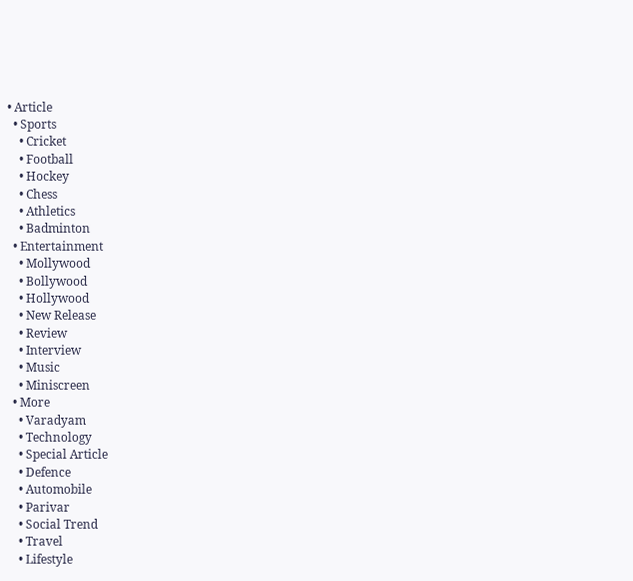• Article
  • Sports
    • Cricket
    • Football
    • Hockey
    • Chess
    • Athletics
    • Badminton
  • Entertainment
    • Mollywood
    • Bollywood
    • Hollywood
    • New Release
    • Review
    • Interview
    • Music
    • Miniscreen
  • More
    • Varadyam
    • Technology
    • Special Article
    • Defence
    • Automobile
    • Parivar
    • Social Trend
    • Travel
    • Lifestyle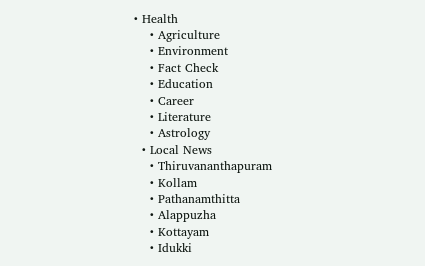• Health
    • Agriculture
    • Environment
    • Fact Check
    • Education
    • Career
    • Literature
    • Astrology
  • Local News
    • Thiruvananthapuram
    • Kollam
    • Pathanamthitta
    • Alappuzha
    • Kottayam
    • Idukki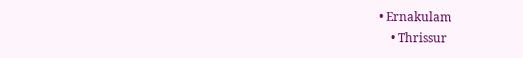• Ernakulam
    • Thrissur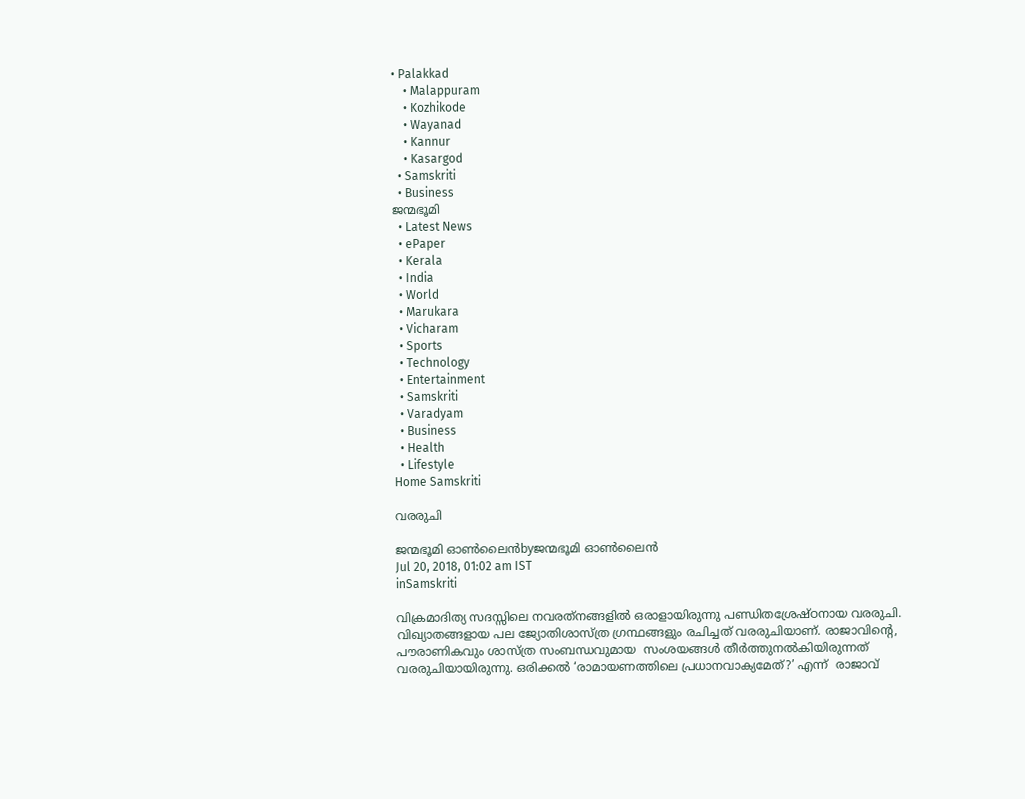• Palakkad
    • Malappuram
    • Kozhikode
    • Wayanad
    • Kannur
    • Kasargod
  • Samskriti
  • Business
ജന്മഭൂമി
  • Latest News
  • ePaper
  • Kerala
  • India
  • World
  • Marukara
  • Vicharam
  • Sports
  • Technology
  • Entertainment
  • Samskriti
  • Varadyam
  • Business
  • Health
  • Lifestyle
Home Samskriti

വരരുചി

ജന്മഭൂമി ഓണ്‍ലൈന്‍byജന്മഭൂമി ഓണ്‍ലൈന്‍
Jul 20, 2018, 01:02 am IST
inSamskriti

വിക്രമാദിത്യ സദസ്സിലെ നവരത്‌നങ്ങളില്‍ ഒരാളായിരുന്നു പണ്ഡിതശ്രേഷ്ഠനായ വരരുചി. വിഖ്യാതങ്ങളായ പല ജ്യോതിശാസ്ത്ര ഗ്രന്ഥങ്ങളും രചിച്ചത് വരരുചിയാണ്. രാജാവിന്റെ, പൗരാണികവും ശാസ്ത്ര സംബന്ധവുമായ  സംശയങ്ങള്‍ തീര്‍ത്തുനല്‍കിയിരുന്നത് വരരുചിയായിരുന്നു. ഒരിക്കല്‍ ‘രാമായണത്തിലെ പ്രധാനവാക്യമേത്?’ എന്ന്  രാജാവ്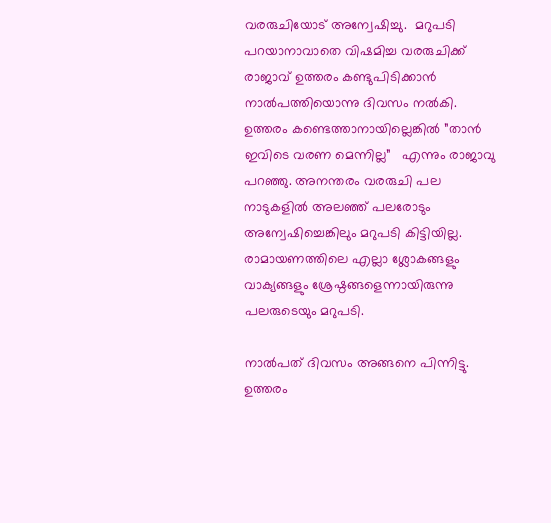വരരുചിയോട് അന്വേഷിച്ചു.  മറുപടി പറയാനാവാതെ വിഷമിച്ച വരരുചിക്ക് രാജാവ് ഉത്തരം കണ്ടുപിടിക്കാന്‍ നാല്‍പത്തിയൊന്നു ദിവസം നല്‍കി.  ഉത്തരം കണ്ടെത്താനായില്ലെങ്കില്‍ ”താന്‍ ഇവിടെ വരണ മെന്നില്ല”   എന്നും രാജാവു പറഞ്ഞു. അനന്തരം വരരുചി പല നാടുകളില്‍ അലഞ്ഞ് പലരോടും അന്വേഷിച്ചെങ്കിലും മറുപടി കിട്ടിയില്ല. രാമായണത്തിലെ എല്ലാ ശ്ലോകങ്ങളും വാക്യങ്ങളും ശ്രേഷ്ഠങ്ങളെന്നായിരുന്നു പലരുടെയും മറുപടി.

നാല്‍പത് ദിവസം അങ്ങനെ പിന്നിട്ടു. ഉത്തരം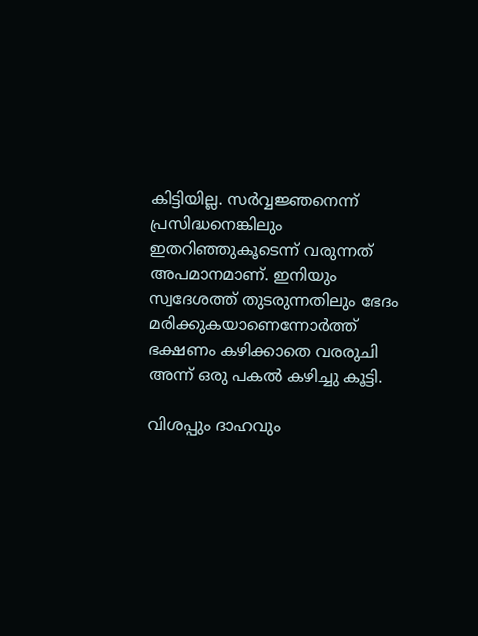കിട്ടിയില്ല. സര്‍വ്വജ്ഞനെന്ന് പ്രസിദ്ധനെങ്കിലും ഇതറിഞ്ഞുകൂടെന്ന് വരുന്നത് അപമാനമാണ്. ഇനിയും സ്വദേശത്ത് തുടരുന്നതിലും ഭേദം മരിക്കുകയാണെന്നോര്‍ത്ത് ഭക്ഷണം കഴിക്കാതെ വരരുചി അന്ന് ഒരു പകല്‍ കഴിച്ചു കൂട്ടി.

വിശപ്പും ദാഹവും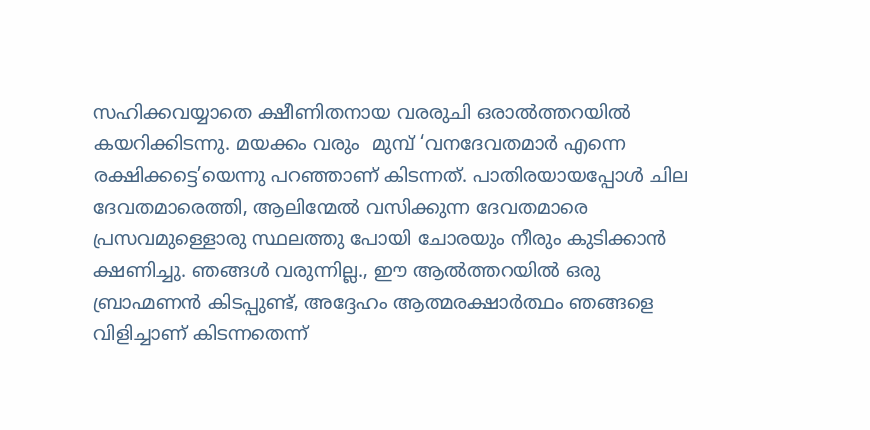സഹിക്കവയ്യാതെ ക്ഷീണിതനായ വരരുചി ഒരാല്‍ത്തറയില്‍ കയറിക്കിടന്നു. മയക്കം വരും  മുമ്പ് ‘വനദേവതമാര്‍ എന്നെ രക്ഷിക്കട്ടെ’യെന്നു പറഞ്ഞാണ് കിടന്നത്. പാതിരയായപ്പോള്‍ ചില ദേവതമാരെത്തി, ആലിന്മേല്‍ വസിക്കുന്ന ദേവതമാരെ പ്രസവമുള്ളൊരു സ്ഥലത്തു പോയി ചോരയും നീരും കുടിക്കാന്‍ ക്ഷണിച്ചു. ഞങ്ങള്‍ വരുന്നില്ല., ഈ ആല്‍ത്തറയില്‍ ഒരു ബ്രാഹ്മണന്‍ കിടപ്പുണ്ട്, അദ്ദേഹം ആത്മരക്ഷാര്‍ത്ഥം ഞങ്ങളെ വിളിച്ചാണ് കിടന്നതെന്ന്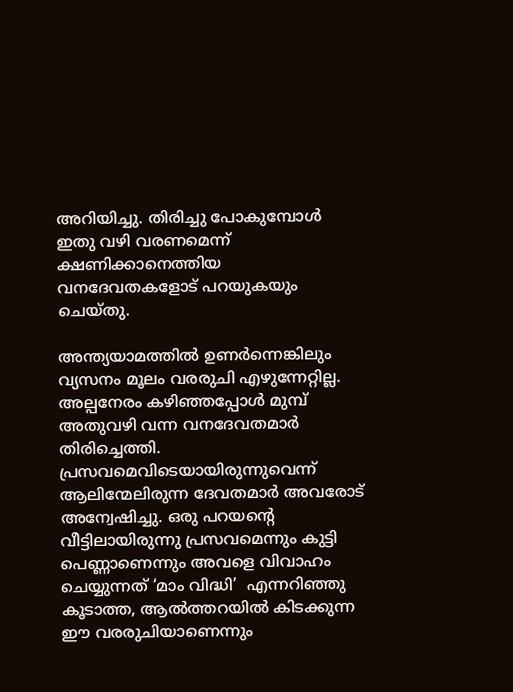അറിയിച്ചു. തിരിച്ചു പോകുമ്പോള്‍ ഇതു വഴി വരണമെന്ന് ക്ഷണിക്കാനെത്തിയ വനദേവതകളോട് പറയുകയും ചെയ്തു.

അന്ത്യയാമത്തില്‍ ഉണര്‍ന്നെങ്കിലും വ്യസനം മൂലം വരരുചി എഴുന്നേറ്റില്ല. അല്പനേരം കഴിഞ്ഞപ്പോള്‍ മുമ്പ് അതുവഴി വന്ന വനദേവതമാര്‍ തിരിച്ചെത്തി. പ്രസവമെവിടെയായിരുന്നുവെന്ന് ആലിന്മേലിരുന്ന ദേവതമാര്‍ അവരോട് അന്വേഷിച്ചു. ഒരു പറയന്റെ വീട്ടിലായിരുന്നു പ്രസവമെന്നും കുട്ടി പെണ്ണാണെന്നും അവളെ വിവാഹം ചെയ്യുന്നത് ‘മാം വിദ്ധി’  എന്നറിഞ്ഞു കൂടാത്ത, ആല്‍ത്തറയില്‍ കിടക്കുന്ന ഈ വരരുചിയാണെന്നും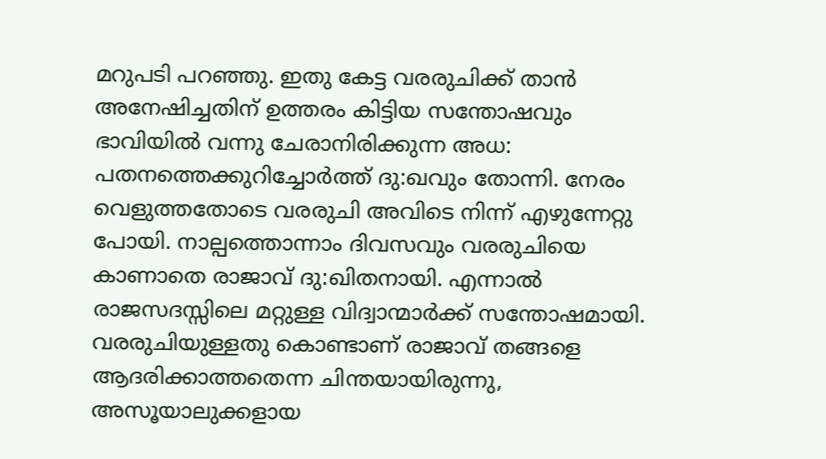മറുപടി പറഞ്ഞു. ഇതു കേട്ട വരരുചിക്ക് താന്‍ അനേഷിച്ചതിന് ഉത്തരം കിട്ടിയ സന്തോഷവും ഭാവിയില്‍ വന്നു ചേരാനിരിക്കുന്ന അധ: പതനത്തെക്കുറിച്ചോര്‍ത്ത് ദു:ഖവും തോന്നി. നേരം വെളുത്തതോടെ വരരുചി അവിടെ നിന്ന് എഴുന്നേറ്റു പോയി. നാല്പത്തൊന്നാം ദിവസവും വരരുചിയെ കാണാതെ രാജാവ് ദു:ഖിതനായി. എന്നാല്‍ രാജസദസ്സിലെ മറ്റുള്ള വിദ്വാന്മാര്‍ക്ക് സന്തോഷമായി. വരരുചിയുള്ളതു കൊണ്ടാണ് രാജാവ് തങ്ങളെ ആദരിക്കാത്തതെന്ന ചിന്തയായിരുന്നു,  അസൂയാലുക്കളായ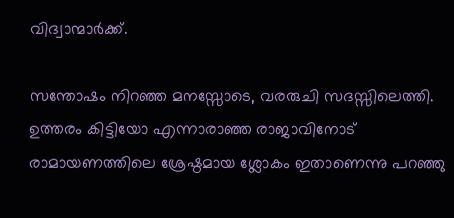വിദ്വാന്മാര്‍ക്ക്.

സന്തോഷം നിറഞ്ഞ മനസ്സോടെ, വരരുചി സദസ്സിലെത്തി. ഉത്തരം കിട്ടിയോ എന്നാരാഞ്ഞ രാജാവിനോട് രാമായണത്തിലെ ശ്രേഷ്ഠമായ ശ്ലോകം ഇതാണെന്നു പറഞ്ഞു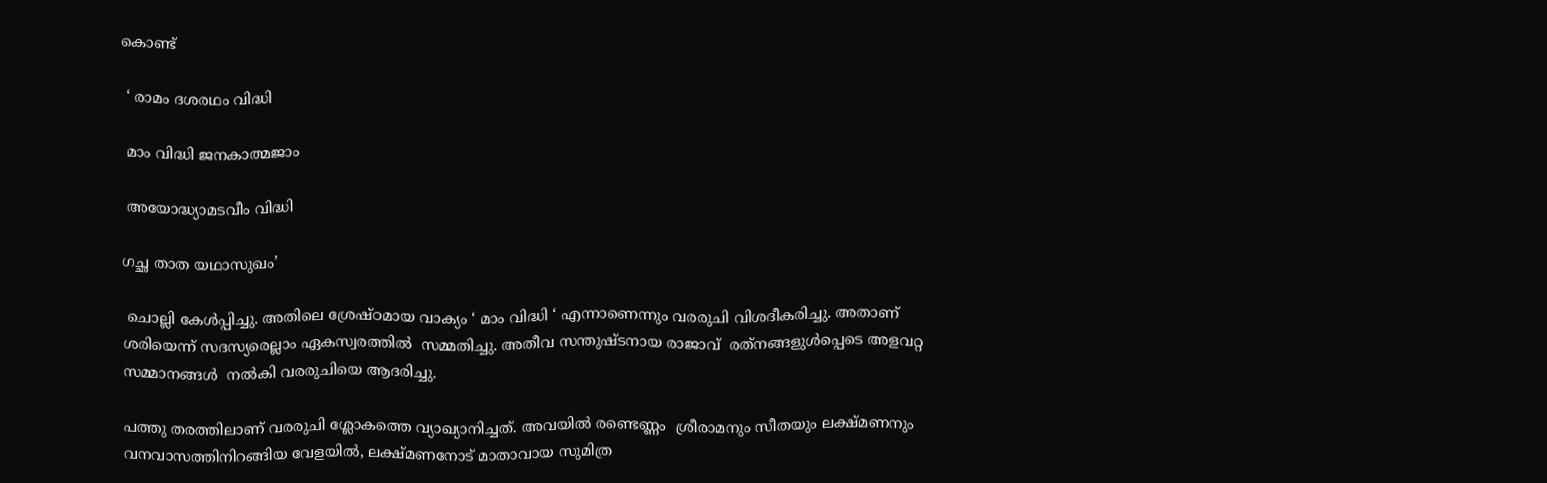കൊണ്ട്

 ‘ രാമം ദശരഥം വിദ്ധി

 മാം വിദ്ധി ജനകാത്മജാം

 അയോദ്ധ്യാമടവീം വിദ്ധി

ഗച്ഛ താത യഥാസുഖം’

 ചൊല്ലി കേള്‍പ്പിച്ചു. അതിലെ ശ്രേഷ്ഠമായ വാക്യം ‘ മാം വിദ്ധി ‘ എന്നാണെന്നും വരരുചി വിശദീകരിച്ചു. അതാണ് ശരിയെന്ന് സദസ്യരെല്ലാം ഏകസ്വരത്തില്‍  സമ്മതിച്ചു. അതീവ സന്തുഷ്ടനായ രാജാവ്  രത്‌നങ്ങളുള്‍പ്പെടെ അളവറ്റ സമ്മാനങ്ങള്‍  നല്‍കി വരരുചിയെ ആദരിച്ചു.

പത്തു തരത്തിലാണ് വരരുചി ശ്ലോകത്തെ വ്യാഖ്യാനിച്ചത്. അവയില്‍ രണ്ടെണ്ണം  ശ്രീരാമനും സീതയും ലക്ഷ്മണനും വനവാസത്തിനിറങ്ങിയ വേളയില്‍, ലക്ഷ്മണനോട് മാതാവായ സുമിത്ര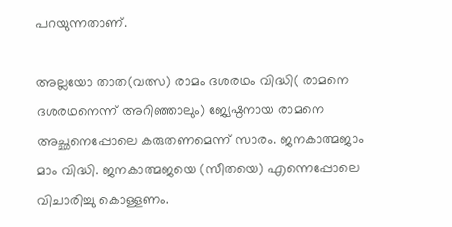പറയുന്നതാണ്.

അല്ലയോ താത(വത്സ) രാമം ദശരഥം വിദ്ധി( രാമനെ ദശരഥനെന്ന് അറിഞ്ഞാലും) ജ്യേഷ്ഠനായ രാമനെ അച്ഛനെപ്പോലെ കരുതണമെന്ന് സാരം. ജനകാത്മജാം മാം വിദ്ധി. ജനകാത്മജയെ (സീതയെ) എന്നെപ്പോലെ വിചാരിച്ചു കൊള്ളണം.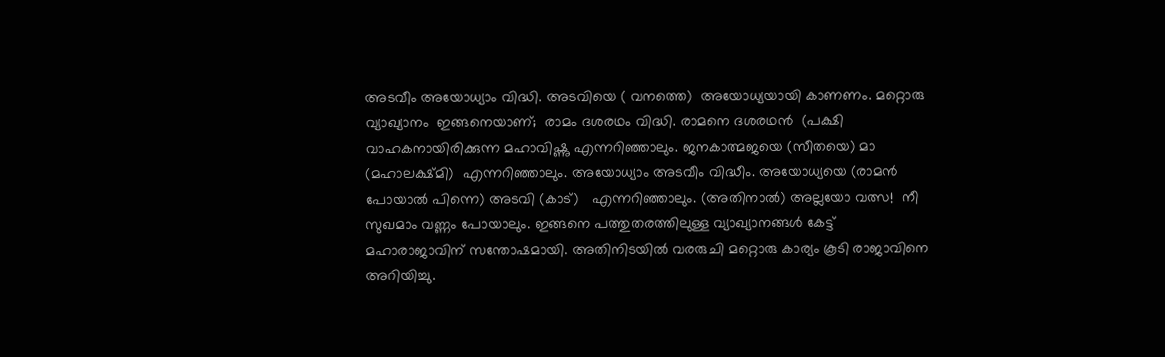അടവീം അയോധ്യാം വിദ്ധി. അടവിയെ ( വനത്തെ)  അയോധ്യയായി കാണണം. മറ്റൊരു വ്യാഖ്യാനം  ഇങ്ങനെയാണ്;  രാമം ദശരഥം വിദ്ധി. രാമനെ ദശരഥന്‍  (പക്ഷി വാഹകനായിരിക്കുന്ന മഹാവിഷ്ണു എന്നറിഞ്ഞാലും. ജനകാത്മജയെ (സീതയെ) മാ (മഹാലക്ഷ്മി)  എന്നറിഞ്ഞാലും. അയോധ്യാം അടവീം വിദ്ധീം. അയോധ്യയെ (രാമന്‍ പോയാല്‍ പിന്നെ) അടവി (കാട്)   എന്നറിഞ്ഞാലും. (അതിനാല്‍) അല്ലയോ വത്സ!  നീ സുഖമാം വണ്ണം പോയാലും. ഇങ്ങനെ പത്തുതരത്തിലുള്ള വ്യാഖ്യാനങ്ങള്‍ കേട്ട് മഹാരാജാവിന് സന്തോഷമായി. അതിനിടയില്‍ വരരുചി മറ്റൊരു കാര്യം കൂടി രാജാവിനെ അറിയിച്ചു.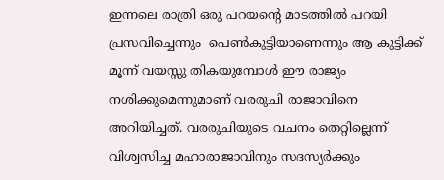ഇന്നലെ രാത്രി ഒരു പറയന്റെ മാടത്തില്‍ പറയി പ്രസവിച്ചെന്നും  പെണ്‍കുട്ടിയാണെന്നും ആ കുട്ടിക്ക് മൂന്ന് വയസ്സു തികയുമ്പോള്‍ ഈ രാജ്യം നശിക്കുമെന്നുമാണ് വരരുചി രാജാവിനെ അറിയിച്ചത്. വരരുചിയുടെ വചനം തെറ്റില്ലെന്ന് വിശ്വസിച്ച മഹാരാജാവിനും സദസ്യര്‍ക്കും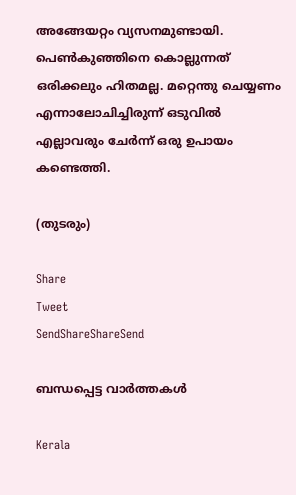അങ്ങേയറ്റം വ്യസനമുണ്ടായി. പെണ്‍കുഞ്ഞിനെ കൊല്ലുന്നത് ഒരിക്കലും ഹിതമല്ല. മറ്റെന്തു ചെയ്യണം എന്നാലോചിച്ചിരുന്ന് ഒടുവില്‍ എല്ലാവരും ചേര്‍ന്ന് ഒരു ഉപായം കണ്ടെത്തി.

(തുടരും)

Share
Tweet
SendShareShareSend

ബന്ധപ്പെട്ട വാര്‍ത്തകള്‍

Kerala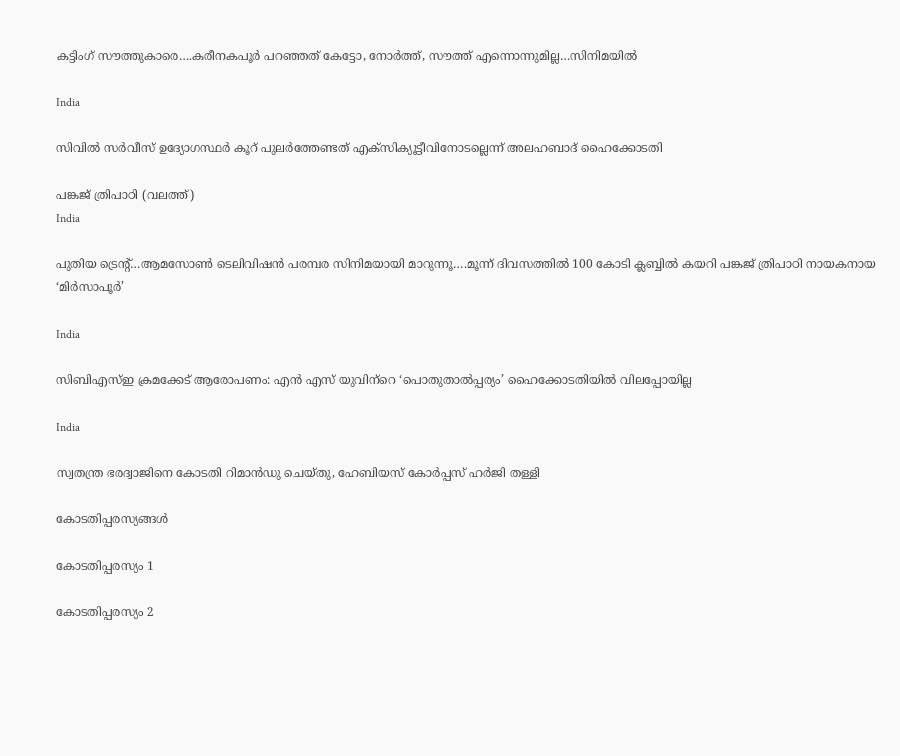കട്ടിംഗ് സൗത്തുകാരെ….കരീനകപൂര്‍ പറഞ്ഞത് കേട്ടോ, നോര്‍ത്ത്, സൗത്ത് എന്നൊന്നുമില്ല…സിനിമയില്‍

India

സിവില്‍ സര്‍വീസ് ഉദ്യോഗസ്ഥര്‍ കൂറ് പുലര്‍ത്തേണ്ടത് എക്‌സിക്യൂട്ടീവിനോടല്ലെന്ന് അലഹബാദ് ഹൈക്കോടതി

പങ്കജ് ത്രിപാഠി (വലത്ത്)
India

പുതിയ ട്രെന്‍റ്…ആമസോണ്‍ ടെലിവിഷന്‍ പരമ്പര സിനിമയായി മാറുന്നൂ….മൂന്ന് ദിവസത്തില്‍ 100 കോടി ക്ലബ്ബില്‍ കയറി പങ്കജ് ത്രിപാഠി നായകനായ ‘മിര്‍സാപൂര്‍’

India

സിബിഎസ്ഇ ക്രമക്കേട് ആരോപണം: എന്‍ എസ് യുവിന്‌റെ ‘പൊതുതാല്‍പ്പര്യം’ ഹൈക്കോടതിയില്‍ വിലപ്പോയില്ല

India

സ്വതന്ത്ര ഭരദ്വാജിനെ കോടതി റിമാന്‍ഡു ചെയ്തു, ഹേബിയസ് കോര്‍പ്പസ് ഹര്‍ജി തള്ളി

കോടതിപ്പരസ്യങ്ങള്‍

കോടതിപ്പരസ്യം 1

കോടതിപ്പരസ്യം 2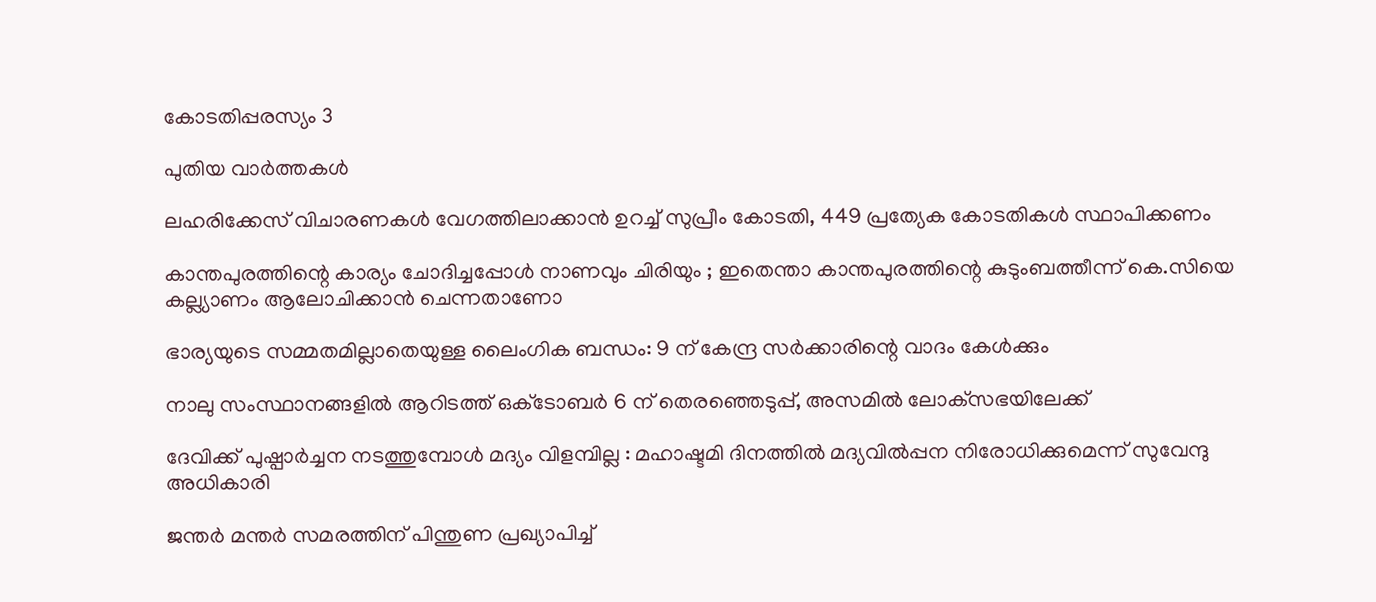കോടതിപ്പരസ്യം 3

പുതിയ വാര്‍ത്തകള്‍

ലഹരിക്കേസ് വിചാരണകള്‍ വേഗത്തിലാക്കാന്‍ ഉറച്ച് സുപ്രീം കോടതി, 449 പ്രത്യേക കോടതികള്‍ സ്ഥാപിക്കണം

കാന്തപുരത്തിന്റെ കാര്യം ചോദിച്ചപ്പോൾ നാണവും ചിരിയും ; ഇതെന്താ കാന്തപുരത്തിന്റെ കുടുംബത്തീന്ന് കെ.സിയെ കല്ല്യാണം ആലോചിക്കാന്‍ ചെന്നതാണോ

ഭാര്യയുടെ സമ്മതമില്ലാതെയുള്ള ലൈംഗിക ബന്ധം: 9 ന് കേന്ദ്ര സര്‍ക്കാരിന്റെ വാദം കേള്‍ക്കും

നാലു സംസ്ഥാനങ്ങളിൽ ആറിടത്ത് ഒക്‌ടോബർ 6 ന് തെരഞ്ഞെടുപ്പ്, അസമിൽ ലോക്‌സഭയിലേക്ക്

ദേവിക്ക് പുഷ്പാർച്ചന നടത്തുമ്പോൾ മദ്യം വിളമ്പില്ല : മഹാഷ്ടമി ദിനത്തിൽ മദ്യവിൽപ്പന നിരോധിക്കുമെന്ന് സുവേന്ദു അധികാരി

ജന്തര്‍ മന്തര്‍ സമരത്തിന് പിന്തുണ പ്രഖ്യാപിച്ച്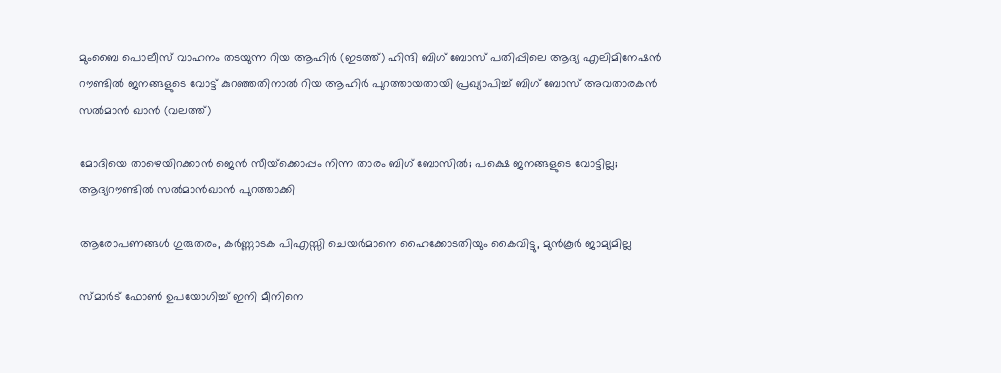മുംബൈ പൊലീസ് വാഹനം തടയുന്ന റിയ ആഹിര്‍ (ഇടത്ത്) ഹിന്ദി ബിഗ് ബോസ് പതിപ്പിലെ ആദ്യ എലിമിനേഷന്‍ റൗണ്ടില്‍ ജനങ്ങളുടെ വോട്ട് കുറഞ്ഞതിനാല്‍ റിയ ആഹിര്‍ പുറത്തായതായി പ്രഖ്യാപിച്ച് ബിഗ് ബോസ് അവതാരകന്‍ സല്‍മാന്‍ ഖാന്‍ (വലത്ത്)

മോദിയെ താഴെയിറക്കാന്‍ ജെന്‍ സീയ്‌ക്കൊപ്പം നിന്ന താരം ബിഗ് ബോസില്‍; പക്ഷെ ജനങ്ങളുടെ വോട്ടില്ല; ആദ്യറൗണ്ടില്‍ സല്‍മാന്‍ഖാന്‍ പുറത്താക്കി

ആരോപണങ്ങള്‍ ഗുരുതരം, കര്‍ണ്ണാടക പിഎസ്സി ചെയര്‍മാനെ ഹൈക്കോടതിയും കൈവിട്ടു, മുന്‍കൂര്‍ ജാമ്യമില്ല

സ്മാർട് ഫോൺ ഉപയോഗിച്ച് ഇനി മീനിനെ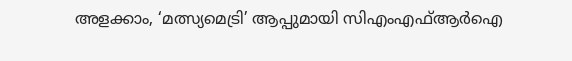അളക്കാം, ‘മത്സ്യമെട്രി’ ആപ്പുമായി സിഎംഎഫ്ആർഐ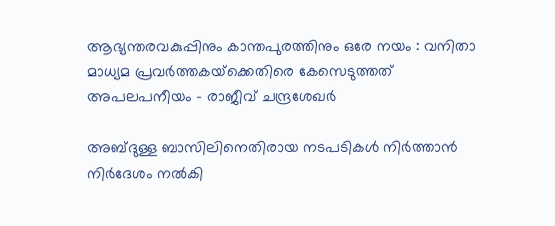ആഭ്യന്തരവകുപ്പിനും കാന്തപുരത്തിനും ഒരേ നയം : വനിതാ മാധ്യമ പ്രവർത്തകയ്‌ക്കെതിരെ കേസെടുത്തത് അപലപനീയം – രാജീവ് ചന്ദ്രശേഖർ

അബ്ദുള്ള ബാസിലിനെതിരായ നടപടികൾ നിർത്താൻ നിർദേശം നൽകി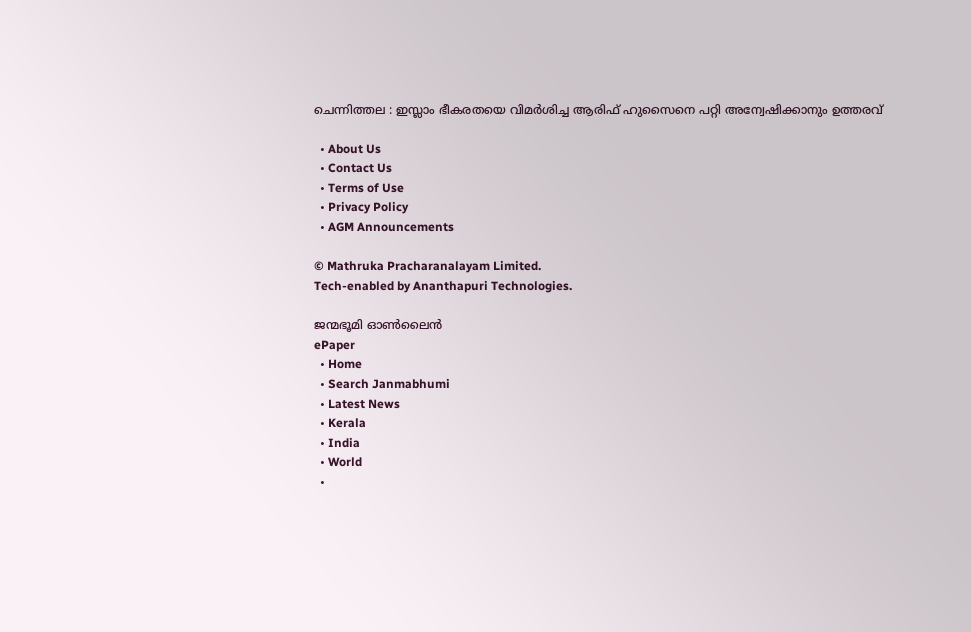ചെന്നിത്തല : ഇസ്ലാം ഭീകരതയെ വിമർശിച്ച ആരിഫ് ഹുസൈനെ പറ്റി അന്വേഷിക്കാനും ഉത്തരവ്

  • About Us
  • Contact Us
  • Terms of Use
  • Privacy Policy
  • AGM Announcements

© Mathruka Pracharanalayam Limited.
Tech-enabled by Ananthapuri Technologies.

ജന്മഭൂമി ഓണ്‍ലൈന്‍
ePaper
  • Home
  • Search Janmabhumi
  • Latest News
  • Kerala
  • India
  • World
  •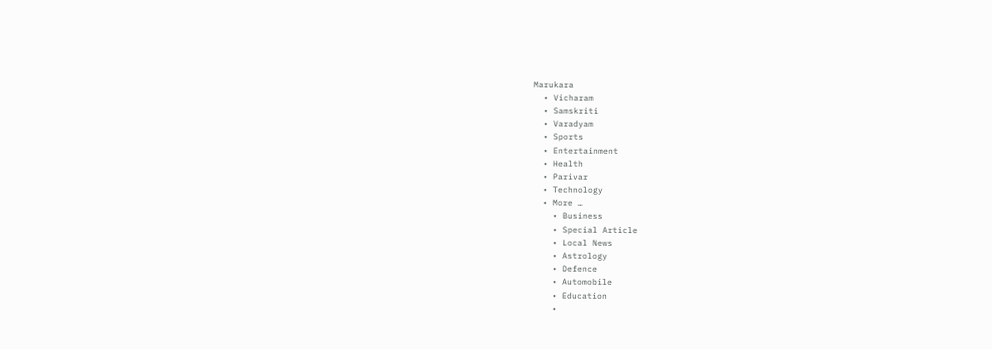Marukara
  • Vicharam
  • Samskriti
  • Varadyam
  • Sports
  • Entertainment
  • Health
  • Parivar
  • Technology
  • More …
    • Business
    • Special Article
    • Local News
    • Astrology
    • Defence
    • Automobile
    • Education
    •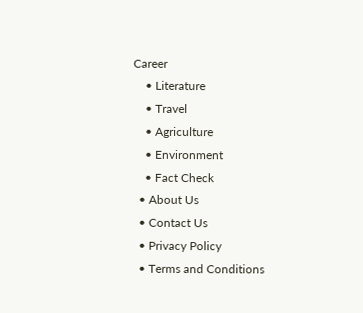Career
    • Literature
    • Travel
    • Agriculture
    • Environment
    • Fact Check
  • About Us
  • Contact Us
  • Privacy Policy
  • Terms and Conditions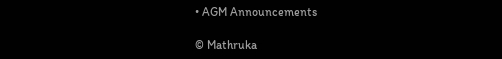• AGM Announcements

© Mathruka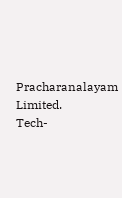Pracharanalayam Limited.
Tech-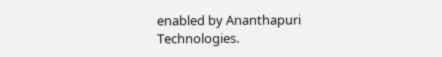enabled by Ananthapuri Technologies.